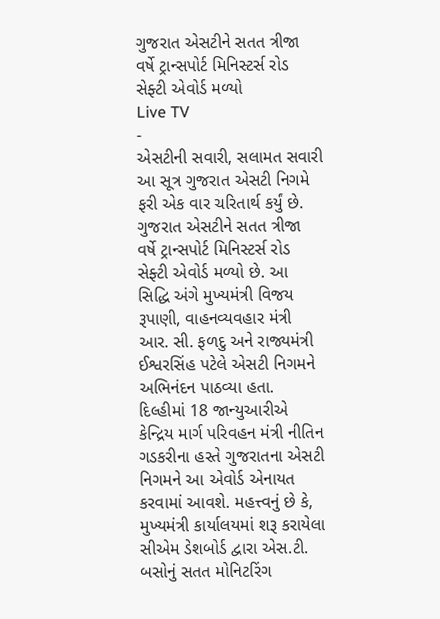ગુજરાત એસટીને સતત ત્રીજા વર્ષે ટ્રાન્સપોર્ટ મિનિસ્ટર્સ રોડ સેફ્ટી એવોર્ડ મળ્યો
Live TV
-
એસટીની સવારી, સલામત સવારી આ સૂત્ર ગુજરાત એસટી નિગમે ફરી એક વાર ચરિતાર્થ કર્યું છે. ગુજરાત એસટીને સતત ત્રીજા વર્ષે ટ્રાન્સપોર્ટ મિનિસ્ટર્સ રોડ સેફ્ટી એવોર્ડ મળ્યો છે. આ સિદ્ધિ અંગે મુખ્યમંત્રી વિજય રૂપાણી, વાહનવ્યવહાર મંત્રી આર. સી. ફળદુ અને રાજ્યમંત્રી ઈશ્વરસિંહ પટેલે એસટી નિગમને અભિનંદન પાઠવ્યા હતા. દિલ્હીમાં 18 જાન્યુઆરીએ કેન્દ્રિય માર્ગ પરિવહન મંત્રી નીતિન ગડકરીના હસ્તે ગુજરાતના એસટી નિગમને આ એવોર્ડ એનાયત કરવામાં આવશે. મહત્ત્વનું છે કે, મુખ્યમંત્રી કાર્યાલયમાં શરૂ કરાયેલા સીએમ ડેશબોર્ડ દ્વારા એસ.ટી. બસોનું સતત મોનિટરિંગ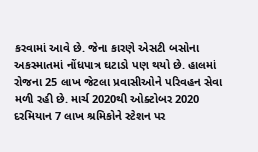કરવામાં આવે છે. જેના કારણે એસટી બસોના અકસ્માતમાં નોંધપાત્ર ઘટાડો પણ થયો છે. હાલમાં રોજના 25 લાખ જેટલા પ્રવાસીઓને પરિવહન સેવા મળી રહી છે. માર્ચ 2020થી ઓક્ટોબર 2020 દરમિયાન 7 લાખ શ્રમિકોને સ્ટેશન પર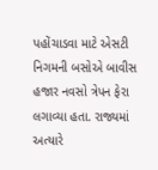પહોંચાડવા માટે એસટી નિગમની બસોએ બાવીસ હજાર નવસો ત્રેપન ફેરા લગાવ્યા હતા. રાજ્યમાં અત્યારે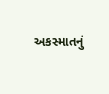અકસ્માતનું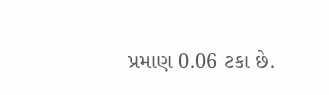પ્રમાણ 0.06 ટકા છે.